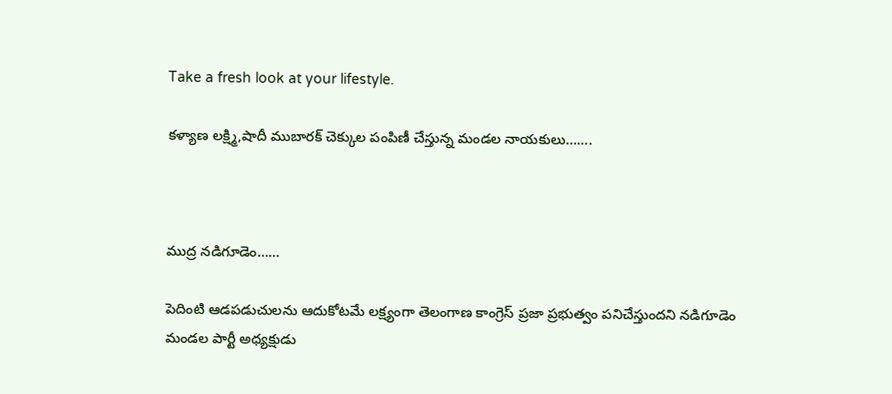Take a fresh look at your lifestyle.

కళ్యాణ లక్ష్మి,షాదీ ముబారక్ చెక్కుల పంపిణీ చేస్తున్న మండల నాయకులు…….



ముద్ర నడిగూడెం……

పెదింటి ఆడపడుచులను ఆదుకోటమే లక్ష్యంగా తెలంగాణ కాంగ్రెస్ ప్రజా ప్రభుత్వం పనిచేస్తుందని నడిగూడెం మండల పార్టీ అధ్యక్షుడు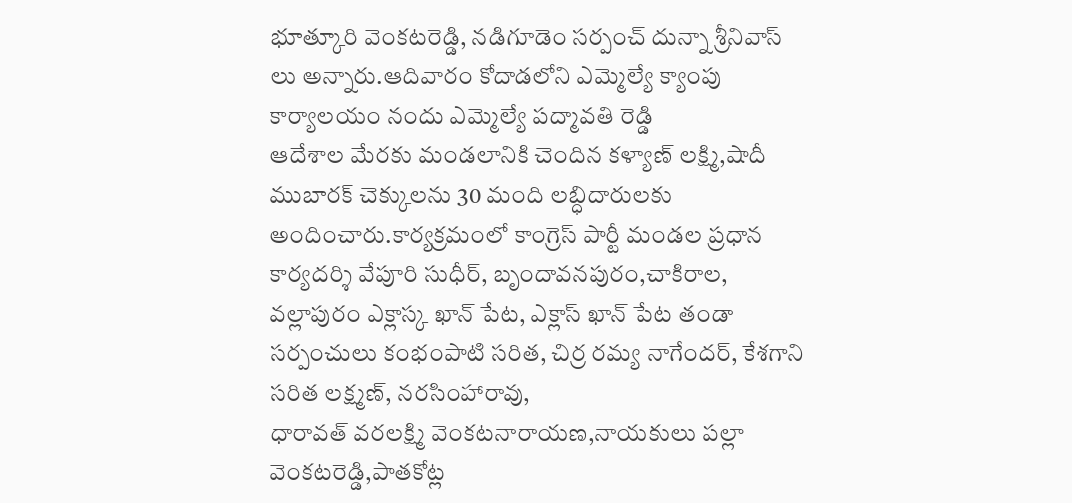భూత్కూరి వెంకటరెడ్డి, నడిగూడెం సర్పంచ్ దున్నా శ్రీనివాస్ లు అన్నారు.ఆదివారం కోదాడలోని ఎమ్మెల్యే క్యాంపు కార్యాలయం నందు ఎమ్మెల్యే పద్మావతి రెడ్డి
ఆదేశాల మేరకు మండలానికి చెందిన కళ్యాణ్ లక్ష్మి,షాదీ ముబారక్ చెక్కులను 30 మంది లబ్ధిదారులకు అందించారు.కార్యక్రమంలో కాంగ్రెస్ పార్టీ మండల ప్రధాన కార్యదర్శి వేపూరి సుధీర్, బృందావనపురం,చాకిరాల, వల్లాపురం ఎక్లాస్క ఖాన్ పేట, ఎక్లాస్ ఖాన్ పేట తండా సర్పంచులు కంభంపాటి సరిత, చిర్ర రమ్య నాగేందర్, కేశగాని సరిత లక్ష్మణ్, నరసింహారావు,
ధారావత్ వరలక్ష్మి వెంకటనారాయణ,నాయకులు పల్లా వెంకటరెడ్డి,పాతకోట్ల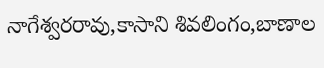నాగేశ్వరరావు,కాసాని శివలింగం,బాణాల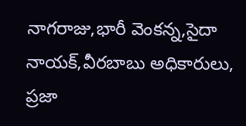నాగరాజు,భారీ వెంకన్న,సైదా నాయక్,వీరబాబు అధికారులు,
ప్రజా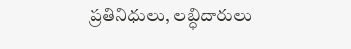ప్రతినిధులు, లబ్ధిదారులు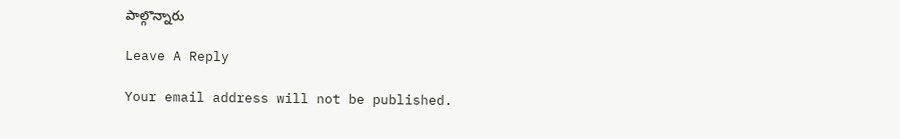పాల్గొన్నారు

Leave A Reply

Your email address will not be published.